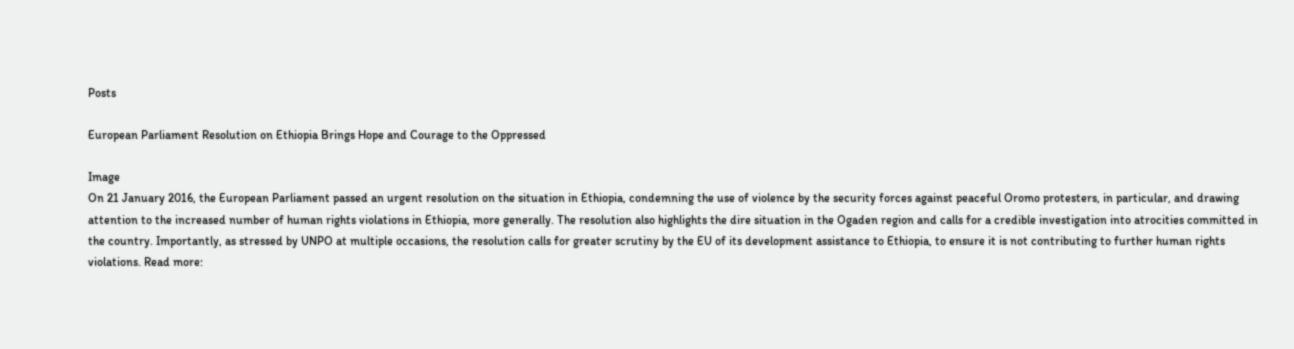Posts

European Parliament Resolution on Ethiopia Brings Hope and Courage to the Oppressed

Image
On 21 January 2016, the European Parliament passed an urgent resolution on the situation in Ethiopia, condemning the use of violence by the security forces against peaceful Oromo protesters, in particular, and drawing attention to the increased number of human rights violations in Ethiopia, more generally. The resolution also highlights the dire situation in the Ogaden region and calls for a credible investigation into atrocities committed in the country. Importantly, as stressed by UNPO at multiple occasions, the resolution calls for greater scrutiny by the EU of its development assistance to Ethiopia, to ensure it is not contributing to further human rights violations. Read more: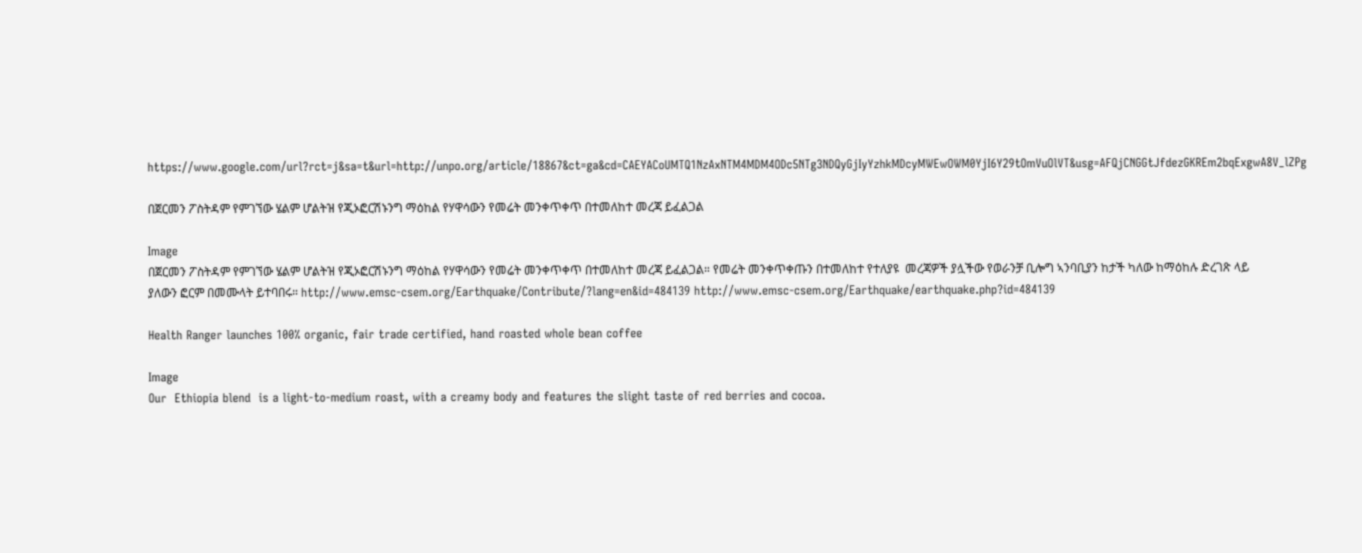https://www.google.com/url?rct=j&sa=t&url=http://unpo.org/article/18867&ct=ga&cd=CAEYACoUMTQ1NzAxNTM4MDM4ODc5NTg3NDQyGjIyYzhkMDcyMWEwOWM0YjI6Y29tOmVuOlVT&usg=AFQjCNGGtJfdezGKREm2bqExgwA8V_lZPg

በጀርመን ፖስትዳም የምገኘው ሄልም ሆልትዝ የጂኦፎርሽኑንግ ማዕከል የሃዋሳውን የመሬት መንቀጥቀጥ በተመለከተ መረጃ ይፈልጋል

Image
በጀርመን ፖስትዳም የምገኘው ሄልም ሆልትዝ የጂኦፎርሽኑንግ ማዕከል የሃዋሳውን የመሬት መንቀጥቀጥ በተመለከተ መረጃ ይፈልጋል። የመሬት መንቀጥቀጡን በተመለከተ የተለያዩ  መረጃዎች ያሏችው የወራንቻ ቢሎግ ኣንባቢያን ከታች ካለው ከማዕከሉ ድረገጽ ላይ ያለውን ፎርም በመሙላት ይተባበሩ። http://www.emsc-csem.org/Earthquake/Contribute/?lang=en&id=484139 http://www.emsc-csem.org/Earthquake/earthquake.php?id=484139

Health Ranger launches 100% organic, fair trade certified, hand roasted whole bean coffee

Image
Our  Ethiopia blend  is a light-to-medium roast, with a creamy body and features the slight taste of red berries and cocoa.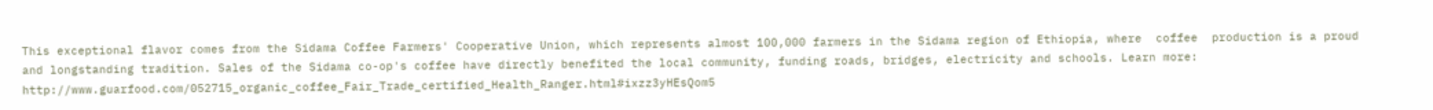This exceptional flavor comes from the Sidama Coffee Farmers' Cooperative Union, which represents almost 100,000 farmers in the Sidama region of Ethiopia, where  coffee  production is a proud and longstanding tradition. Sales of the Sidama co-op's coffee have directly benefited the local community, funding roads, bridges, electricity and schools. Learn more:  http://www.guarfood.com/052715_organic_coffee_Fair_Trade_certified_Health_Ranger.html#ixzz3yHEsQom5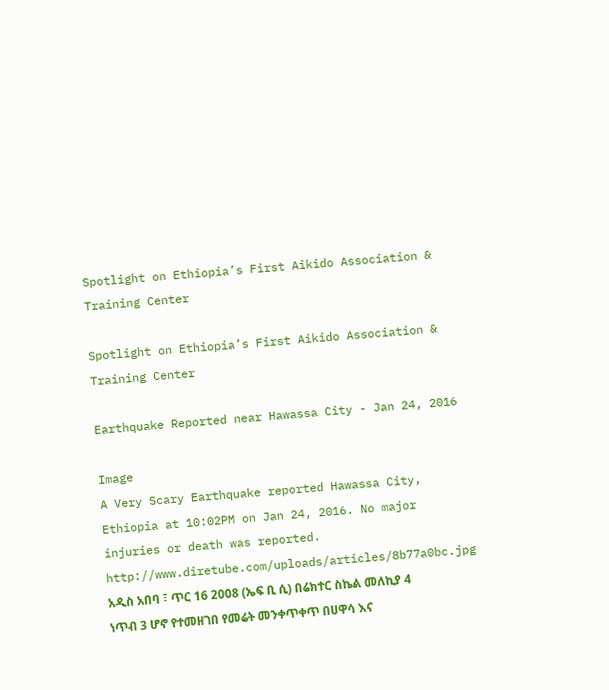Spotlight on Ethiopia’s First Aikido Association & Training Center

Spotlight on Ethiopia’s First Aikido Association & Training Center

Earthquake Reported near Hawassa City - Jan 24, 2016

Image
A Very Scary Earthquake reported Hawassa City, Ethiopia at 10:02PM on Jan 24, 2016. No major injuries or death was reported. http://www.diretube.com/uploads/articles/8b77a0bc.jpg አዲስ አበባ ፣ ጥር 16 2008 (ኤፍ ቢ ሲ) በሬክተር ስኬል መለኪያ 4 ነጥብ 3 ሆኖ የተመዘገበ የመሬት መንቀጥቀጥ በሀዋሳ እና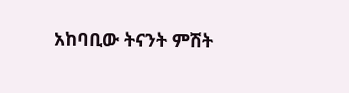አከባቢው ትናንት ምሽት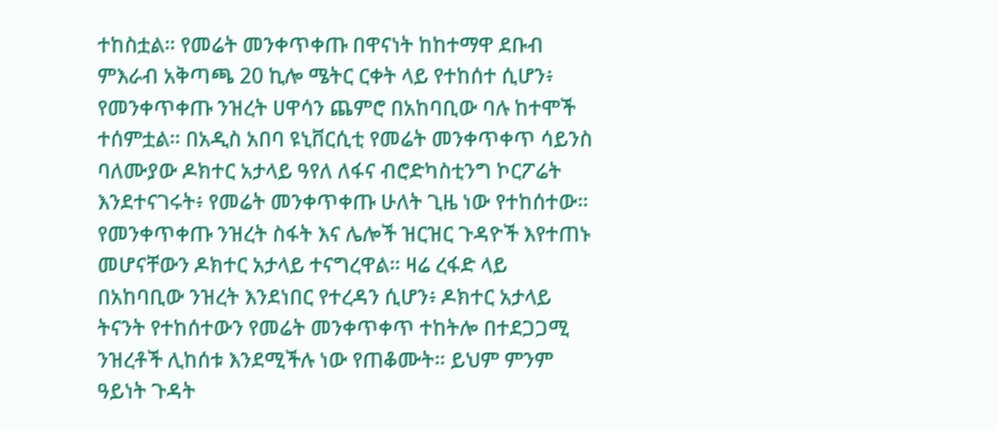ተከስቷል። የመሬት መንቀጥቀጡ በዋናነት ከከተማዋ ደቡብ ምእራብ አቅጣጫ 20 ኪሎ ሜትር ርቀት ላይ የተከሰተ ሲሆን፥ የመንቀጥቀጡ ንዝረት ሀዋሳን ጨምሮ በአከባቢው ባሉ ከተሞች ተሰምቷል። በአዲስ አበባ ዩኒቨርሲቲ የመሬት መንቀጥቀጥ ሳይንስ ባለሙያው ዶክተር አታላይ ዓየለ ለፋና ብሮድካስቲንግ ኮርፖሬት እንደተናገሩት፥ የመሬት መንቀጥቀጡ ሁለት ጊዜ ነው የተከሰተው። የመንቀጥቀጡ ንዝረት ስፋት እና ሌሎች ዝርዝር ጉዳዮች እየተጠኑ መሆናቸውን ዶክተር አታላይ ተናግረዋል። ዛሬ ረፋድ ላይ በአከባቢው ንዝረት እንደነበር የተረዳን ሲሆን፥ ዶክተር አታላይ ትናንት የተከሰተውን የመሬት መንቀጥቀጥ ተከትሎ በተደጋጋሚ ንዝረቶች ሊከሰቱ እንደሚችሉ ነው የጠቆሙት። ይህም ምንም ዓይነት ጉዳት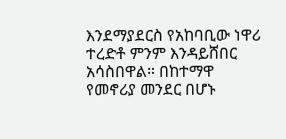እንደማያደርስ የአከባቢው ነዋሪ ተረድቶ ምንም እንዳይሸበር አሳስበዋል። በከተማዋ የመኖሪያ መንደር በሆኑ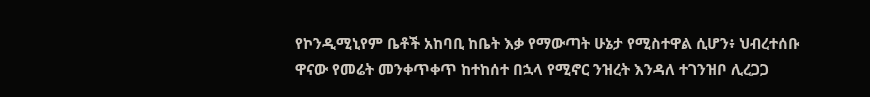የኮንዲሚኒየም ቤቶች አከባቢ ከቤት እቃ የማውጣት ሁኔታ የሚስተዋል ሲሆን፥ ህብረተሰቡ ዋናው የመሬት መንቀጥቀጥ ከተከሰተ በኋላ የሚኖር ንዝረት እንዳለ ተገንዝቦ ሊረጋጋ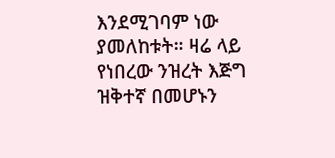እንደሚገባም ነው ያመለከቱት። ዛሬ ላይ የነበረው ንዝረት እጅግ ዝቅተኛ በመሆኑን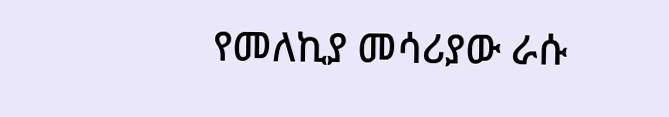የመለኪያ መሳሪያው ራሱ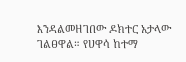እንዳልመዘገበው ዶክተር አታላው ገልፀዋል። የሀዋሳ ከተማ